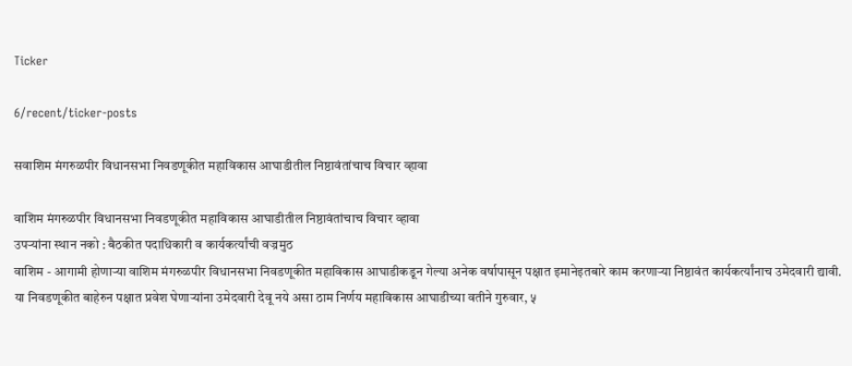Ticker

6/recent/ticker-posts

सवाशिम मंगरुळपीर विधानसभा निवडणूकीत महाविकास आघाडीतील निष्ठावंतांचाच विचार व्हावा

वाशिम मंगरुळपीर विधानसभा निवडणूकीत महाविकास आघाडीतील निष्ठावंतांचाच विचार व्हावा
उपर्‍यांना स्थान नको : बैठकीत पदाधिकारी व कार्यकर्त्यांची वज्रमुठ
वाशिम - आगामी होणार्‍या वाशिम मंगरुळपीर विधानसभा निवडणूकीत महाविकास आघाडीकडून गेल्या अनेक वर्षापासून पक्षात इमानेइतबारे काम करणार्‍या निष्ठावंत कार्यकर्त्यांनाच उमेदवारी द्यावी. या निवडणूकीत बाहेरुन पक्षात प्रवेश घेणार्‍यांना उमेदवारी देवू नये असा ठाम निर्णय महाविकास आघाडीच्या वतीने गुरुवार, ५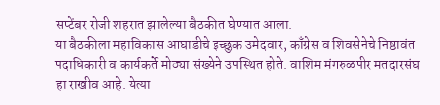सप्टेंबर रोजी शहरात झालेल्या बैठकीत घेण्यात आला.
या बैठकीला महाविकास आघाडीचे इच्छुक उमेदवार, काँग्रेस व शिवसेनेचे निष्ठावंत पदाधिकारी व कार्यकर्ते मोठ्या संख्येने उपस्थित होते. वाशिम मंगरुळपीर मतदारसंघ हा राखीव आहे. येत्या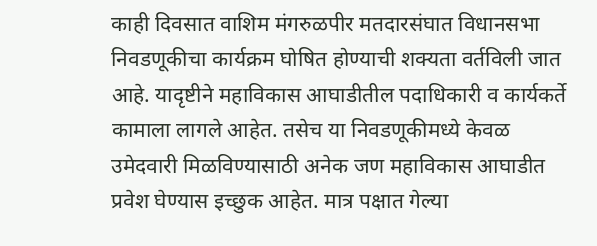काही दिवसात वाशिम मंगरुळपीर मतदारसंघात विधानसभा निवडणूकीचा कार्यक्रम घोषित होण्याची शक्यता वर्तविली जात आहे. यादृष्टीने महाविकास आघाडीतील पदाधिकारी व कार्यकर्ते कामाला लागले आहेत. तसेच या निवडणूकीमध्ये केवळ उमेदवारी मिळविण्यासाठी अनेक जण महाविकास आघाडीत प्रवेश घेण्यास इच्छुक आहेत. मात्र पक्षात गेल्या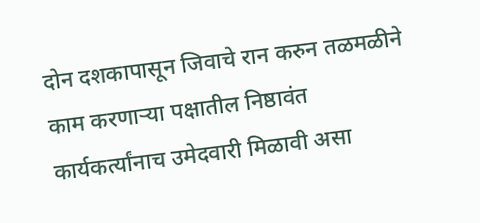दोन दशकापासून जिवाचे रान करुन तळमळीने काम करणार्‍या पक्षातील निष्ठावंत कार्यकर्त्यांनाच उमेदवारी मिळावी असा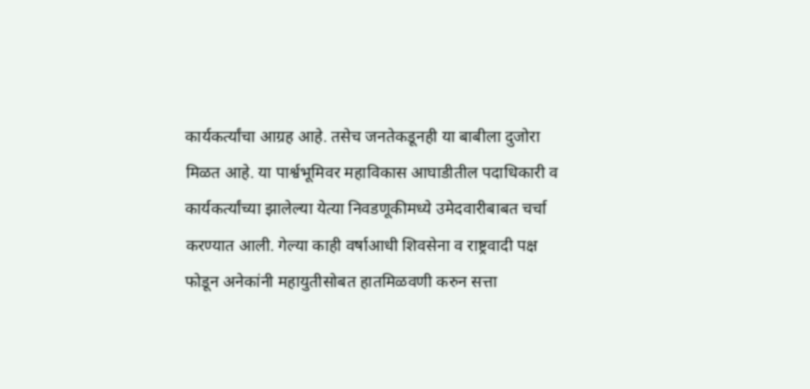कार्यकर्त्यांचा आग्रह आहे. तसेच जनतेकडूनही या बाबीला दुजोरा मिळत आहे. या पार्श्वभूमिवर महाविकास आघाडीतील पदाधिकारी व कार्यकर्त्यांच्या झालेल्या येत्या निवडणूकीमध्ये उमेदवारीबाबत चर्चा करण्यात आली. गेल्या काही वर्षाआधी शिवसेना व राष्ट्रवादी पक्ष फोडून अनेकांनी महायुतीसोबत हातमिळवणी करुन सत्ता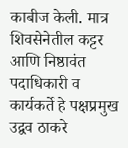काबीज केली. मात्र शिवसेनेतील कट्टर आणि निष्ठावंत पदाधिकारी व कार्यकर्ते हे पक्षप्रमुख उद्वव ठाकरे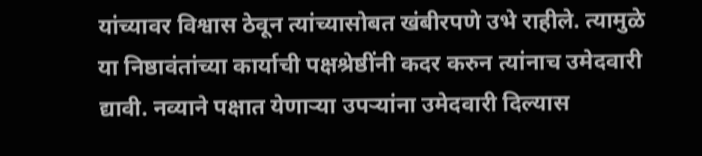यांच्यावर विश्वास ठेवून त्यांच्यासोबत खंबीरपणे उभे राहीले. त्यामुळे या निष्ठावंतांच्या कार्याची पक्षश्रेष्ठींनी कदर करुन त्यांनाच उमेदवारी द्यावी. नव्याने पक्षात येणार्‍या उपर्‍यांना उमेदवारी दिल्यास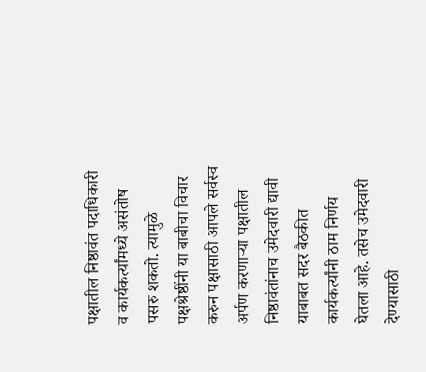पक्षातील निष्ठावंत पदाधिकारी व कार्यकर्त्यांमध्ये असंतोष पसरु शकतो. त्यामुळे पक्षश्रेष्ठींनी या बाबीचा विचार करुन पक्षासाठी आपले सर्वस्व अर्पण करणार्‍या पक्षातील निष्ठावंतांनाच उमेदवारी द्यावी याबाबत सदर बैठकीत कार्यकर्त्यांनी ठाम निर्णय घेतला आहे. तसेच उमेदवारी देण्यासाठी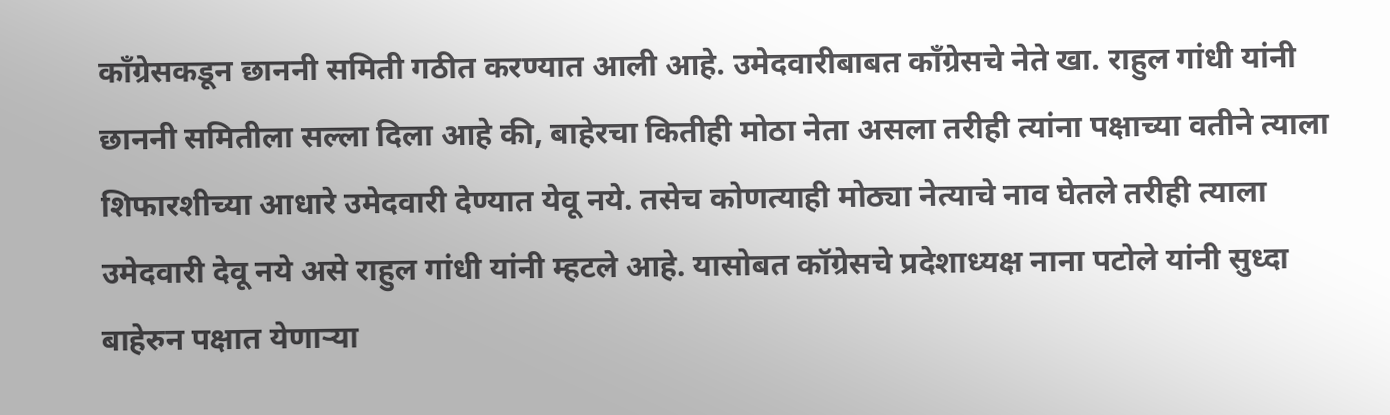काँग्रेसकडून छाननी समिती गठीत करण्यात आली आहे. उमेदवारीबाबत काँग्रेसचे नेते खा. राहुल गांधी यांनी छाननी समितीला सल्ला दिला आहे की, बाहेरचा कितीही मोठा नेता असला तरीही त्यांना पक्षाच्या वतीने त्याला शिफारशीच्या आधारे उमेदवारी देण्यात येवू नये. तसेच कोणत्याही मोठ्या नेत्याचे नाव घेतले तरीही त्याला उमेदवारी देवू नये असे राहुल गांधी यांनी म्हटले आहे. यासोबत कॉग्रेसचे प्रदेशाध्यक्ष नाना पटोले यांनी सुध्दा बाहेरुन पक्षात येणार्‍या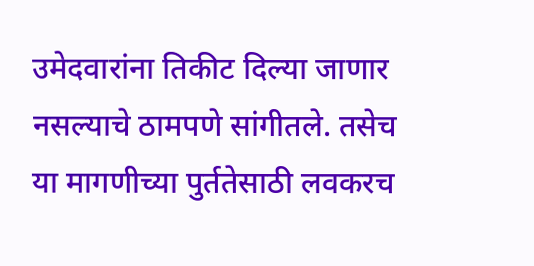उमेदवारांना तिकीट दिल्या जाणार नसल्याचे ठामपणे सांगीतले. तसेच या मागणीच्या पुर्ततेसाठी लवकरच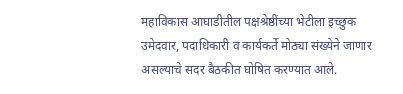महाविकास आघाडीतील पक्षश्रेष्ठींच्या भेटीला इच्छुक उमेदवार, पदाधिकारी व कार्यकर्ते मोठ्या संख्येने जाणार असल्याचे सदर बैठकीत घोषित करण्यात आले.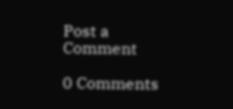Post a Comment

0 Comments